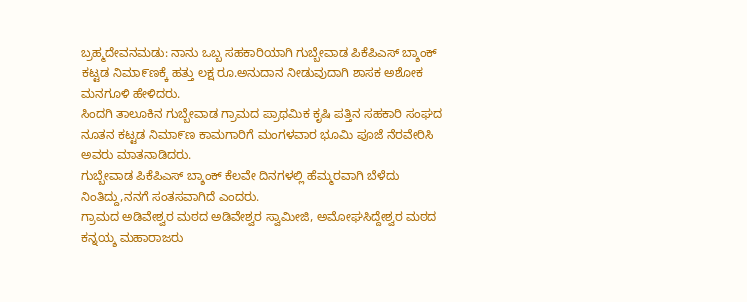ಬ್ರಹ್ಮದೇವನಮಡು: ನಾನು ಒಬ್ಬ ಸಹಕಾರಿಯಾಗಿ ಗುಬ್ಬೇವಾಡ ಪಿಕೆಪಿಎಸ್ ಬ್ಶಾಂಕ್ ಕಟ್ಟಡ ನಿಮಾ೯ಣಕ್ಕೆ ಹತ್ತು ಲಕ್ಷ ರೂ.ಅನುದಾನ ನೀಡುವುದಾಗಿ ಶಾಸಕ ಅಶೋಕ ಮನಗೂಳಿ ಹೇಳಿದರು.
ಸಿಂದಗಿ ತಾಲೂಕಿನ ಗುಬ್ಬೇವಾಡ ಗ್ರಾಮದ ಪ್ರಾಥಮಿಕ ಕೃಷಿ ಪತ್ತಿನ ಸಹಕಾರಿ ಸಂಘದ ನೂತನ ಕಟ್ಟಡ ನಿಮಾ೯ಣ ಕಾಮಗಾರಿಗೆ ಮಂಗಳವಾರ ಭೂಮಿ ಪೂಜೆ ನೆರವೇರಿಸಿ ಅವರು ಮಾತನಾಡಿದರು.
ಗುಬ್ಬೇವಾಡ ಪಿಕೆಪಿಎಸ್ ಬ್ಶಾಂಕ್ ಕೆಲವೇ ದಿನಗಳಲ್ಲಿ ಹೆಮ್ಮರವಾಗಿ ಬೆಳೆದು ನಿಂತಿದ್ದು,ನನಗೆ ಸಂತಸವಾಗಿದೆ ಎಂದರು.
ಗ್ರಾಮದ ಅಡಿವೇಶ್ವರ ಮಠದ ಅಡಿವೇಶ್ವರ ಸ್ವಾಮೀಜಿ, ಅಮೋಘಸಿದ್ದೇಶ್ವರ ಮಠದ ಕನ್ನಯ್ಶ ಮಹಾರಾಜರು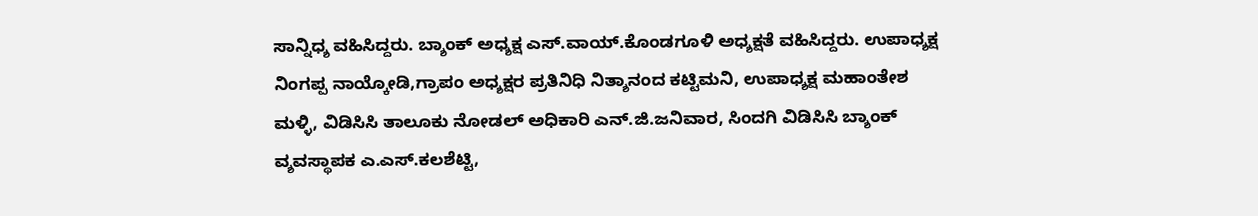ಸಾನ್ನಿಧ್ಶ ವಹಿಸಿದ್ದರು. ಬ್ಶಾಂಕ್ ಅಧ್ಶಕ್ಷ ಎಸ್.ವಾಯ್.ಕೊಂಡಗೂಳಿ ಅಧ್ಶಕ್ಷತೆ ವಹಿಸಿದ್ದರು. ಉಪಾಧ್ಶಕ್ಷ ನಿಂಗಪ್ಪ ನಾಯ್ಕೋಡಿ,ಗ್ರಾಪಂ ಅಧ್ಶಕ್ಷರ ಪ್ರತಿನಿಧಿ ನಿತ್ಶಾನಂದ ಕಟ್ಟಿಮನಿ, ಉಪಾಧ್ಶಕ್ಷ ಮಹಾಂತೇಶ ಮಳ್ಳಿ, ವಿಡಿಸಿಸಿ ತಾಲೂಕು ನೋಡಲ್ ಅಧಿಕಾರಿ ಎನ್.ಜಿ.ಜನಿವಾರ, ಸಿಂದಗಿ ವಿಡಿಸಿಸಿ ಬ್ಶಾಂಕ್ ವ್ಶವಸ್ಥಾಪಕ ಎ.ಎಸ್.ಕಲಶೆಟ್ಟಿ,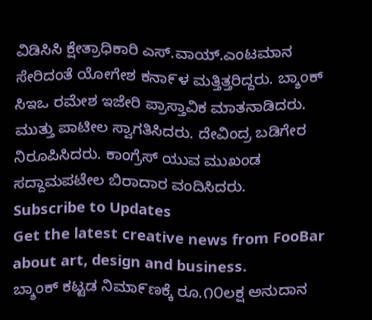ವಿಡಿಸಿಸಿ ಕ್ಷೇತ್ರಾಧಿಕಾರಿ ಎಸ್.ವಾಯ್.ಎಂಟಮಾನ ಸೇರಿದಂತೆ ಯೋಗೇಶ ಕನಾ೯ಳ ಮತ್ತಿತ್ತರಿದ್ದರು. ಬ್ಶಾಂಕ್ ಸಿಇಒ ರಮೇಶ ಇಜೇರಿ ಪ್ರಾಸ್ತಾವಿಕ ಮಾತನಾಡಿದರು. ಮುತ್ತು ಪಾಟೀಲ ಸ್ವಾಗತಿಸಿದರು. ದೇವಿಂದ್ರ ಬಡಿಗೇರ ನಿರೂಪಿಸಿದರು. ಕಾಂಗ್ರೆಸ್ ಯುವ ಮುಖಂಡ ಸದ್ದಾಮಪಟೇಲ ಬಿರಾದಾರ ವಂದಿಸಿದರು.
Subscribe to Updates
Get the latest creative news from FooBar about art, design and business.
ಬ್ಶಾಂಕ್ ಕಟ್ಟಡ ನಿಮಾ೯ಣಕ್ಕೆ ರೂ.೧೦ಲಕ್ಷ ಅನುದಾನ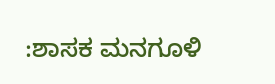:ಶಾಸಕ ಮನಗೂಳಿ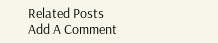Related Posts
Add A Comment